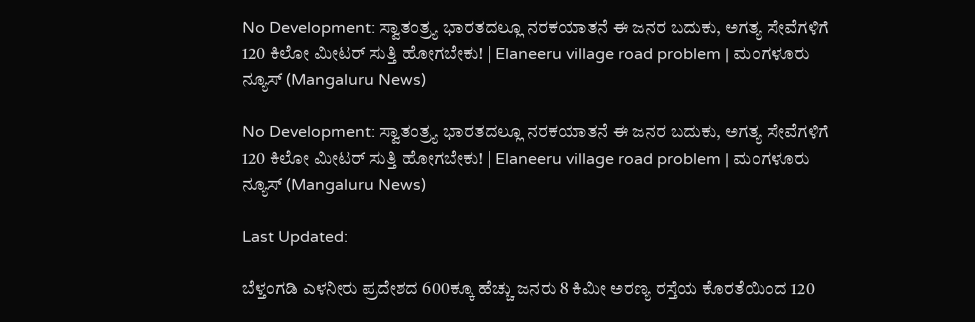No Development: ಸ್ವಾತಂತ್ರ್ಯ ಭಾರತದಲ್ಲೂ ನರಕಯಾತನೆ ಈ ಜನರ ಬದುಕು, ಅಗತ್ಯ ಸೇವೆಗಳಿಗೆ 120 ಕಿಲೋ ಮೀಟರ್ ಸುತ್ತಿ ಹೋಗಬೇಕು! | Elaneeru village road problem | ಮಂಗಳೂರು ನ್ಯೂಸ್ (Mangaluru News)

No Development: ಸ್ವಾತಂತ್ರ್ಯ ಭಾರತದಲ್ಲೂ ನರಕಯಾತನೆ ಈ ಜನರ ಬದುಕು, ಅಗತ್ಯ ಸೇವೆಗಳಿಗೆ 120 ಕಿಲೋ ಮೀಟರ್ ಸುತ್ತಿ ಹೋಗಬೇಕು! | Elaneeru village road problem | ಮಂಗಳೂರು ನ್ಯೂಸ್ (Mangaluru News)

Last Updated:

ಬೆಳ್ತಂಗಡಿ ಎಳನೀರು ಪ್ರದೇಶದ 600ಕ್ಕೂ ಹೆಚ್ಚು ಜನರು 8 ಕಿಮೀ ಅರಣ್ಯ ರಸ್ತೆಯ ಕೊರತೆಯಿಂದ 120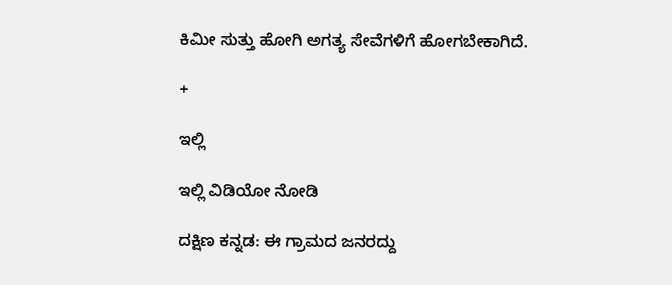ಕಿಮೀ ಸುತ್ತು ಹೋಗಿ ಅಗತ್ಯ ಸೇವೆಗಳಿಗೆ ಹೋಗಬೇಕಾಗಿದೆ.

+

ಇಲ್ಲಿ

ಇಲ್ಲಿ ವಿಡಿಯೋ ನೋಡಿ

ದಕ್ಷಿಣ ಕನ್ನಡ: ಈ ಗ್ರಾಮದ ಜನರದ್ದು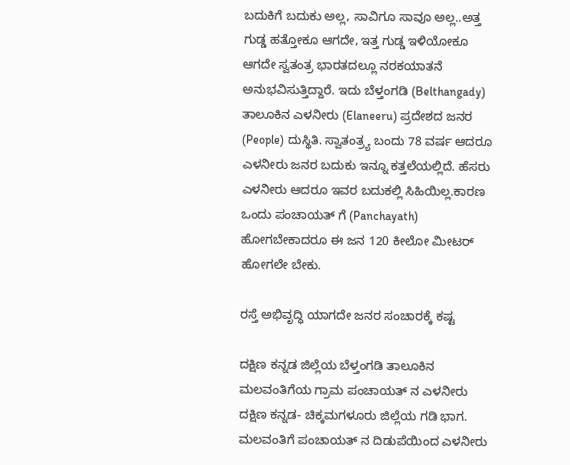ಬದುಕಿಗೆ ಬದುಕು ಅಲ್ಲ, ಸಾವಿಗೂ ಸಾವೂ ಅಲ್ಲ..ಅತ್ತ ಗುಡ್ಡ ಹತ್ತೋಕೂ ಆಗದೇ, ಇತ್ತ ಗುಡ್ಡ ಇಳಿಯೋಕೂ ಆಗದೇ ಸ್ವತಂತ್ರ ಭಾರತದಲ್ಲೂ ನರಕಯಾತನೆ ಅನುಭವಿಸುತ್ತಿದ್ದಾರೆ. ಇದು ಬೆಳ್ತಂಗಡಿ (Belthangady) ತಾಲೂಕಿನ ಎಳನೀರು (Elaneeru) ಪ್ರದೇಶದ ಜನರ (People) ದುಸ್ಥಿತಿ. ಸ್ವಾತಂತ್ರ್ಯ ಬಂದು 78 ವರ್ಷ ಆದರೂ ಎಳನೀರು ಜನರ ಬದುಕು ಇನ್ನೂ ಕತ್ತಲೆಯಲ್ಲಿದೆ. ಹೆಸರು ಎಳನೀರು ಆದರೂ ಇವರ ಬದುಕಲ್ಲಿ ಸಿಹಿಯಿಲ್ಲ.ಕಾರಣ ಒಂದು ಪಂಚಾಯತ್ ಗೆ (Panchayath) ಹೋಗಬೇಕಾದರೂ ಈ ಜನ 120 ಕೀಲೋ ಮೀಟರ್ ಹೋಗಲೇ ಬೇಕು.

ರಸ್ತೆ ಅಭಿವೃದ್ಧಿ ಯಾಗದೇ ಜನರ ಸಂಚಾರಕ್ಕೆ ಕಷ್ಟ

ದಕ್ಷಿಣ ಕನ್ನಡ ಜಿಲ್ಲೆಯ ಬೆಳ್ತಂಗಡಿ ತಾಲೂಕಿನ ಮಲವಂತಿಗೆಯ ಗ್ರಾಮ ಪಂಚಾಯತ್ ನ ಎಳನೀರು ದಕ್ಷಿಣ ಕನ್ನಡ- ಚಿಕ್ಕಮಗಳೂರು ಜಿಲ್ಲೆಯ ಗಡಿ ಭಾಗ. ಮಲವಂತಿಗೆ ಪಂಚಾಯತ್ ನ ದಿಡುಪೆಯಿಂದ ಎಳನೀರು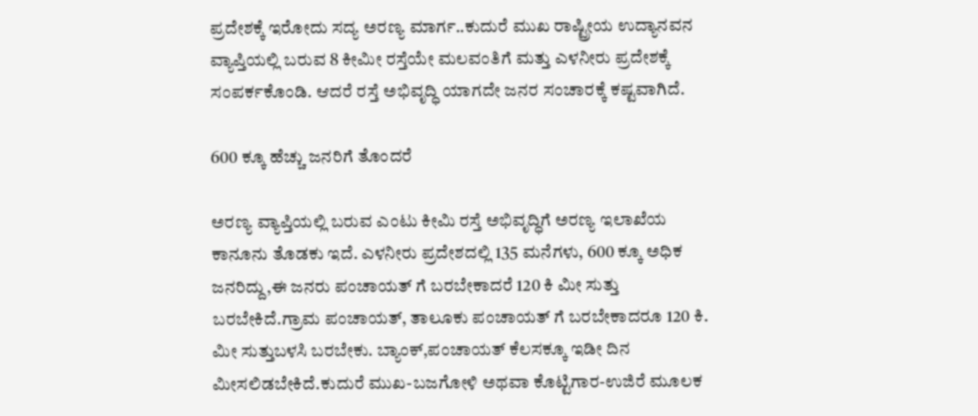ಪ್ರದೇಶಕ್ಕೆ ಇರೋದು ಸದ್ಯ ಅರಣ್ಯ ಮಾರ್ಗ..ಕುದುರೆ ಮುಖ ರಾಷ್ಟ್ರೀಯ ಉದ್ಯಾನವನ ವ್ಯಾಪ್ತಿಯಲ್ಲಿ ಬರುವ 8 ಕೀಮೀ ರಸ್ತೆಯೇ ಮಲವಂತಿಗೆ ಮತ್ತು ಎಳನೀರು ಪ್ರದೇಶಕ್ಕೆ ಸಂಪರ್ಕಕೊಂಡಿ. ಆದರೆ ರಸ್ತೆ ಅಭಿವೃದ್ಧಿ ಯಾಗದೇ ಜನರ ಸಂಚಾರಕ್ಕೆ ಕಷ್ಟವಾಗಿದೆ.

600 ಕ್ಕೂ ಹೆಚ್ಚು ಜನರಿಗೆ ತೊಂದರೆ

ಅರಣ್ಯ ವ್ಯಾಪ್ತಿಯಲ್ಲಿ ಬರುವ ಎಂಟು ಕೀಮಿ ರಸ್ತೆ ಅಭಿವೃದ್ಧಿಗೆ ಅರಣ್ಯ ಇಲಾಖೆಯ ಕಾನೂನು ತೊಡಕು ಇದೆ. ಎಳನೀರು ಪ್ರದೇಶದಲ್ಲಿ 135 ಮನೆಗಳು, 600 ಕ್ಕೂ ಅಧಿಕ ಜನರಿದ್ದು,ಈ ಜನರು ಪಂಚಾಯತ್ ಗೆ ಬರಬೇಕಾದರೆ 120 ಕಿ ಮೀ ಸುತ್ತು ಬರಬೇಕಿದೆ.ಗ್ರಾಮ ಪಂಚಾಯತ್, ತಾಲೂಕು ಪಂಚಾಯತ್ ಗೆ ಬರಬೇಕಾದರೂ 120 ಕಿ. ಮೀ ಸುತ್ತುಬಳಸಿ ಬರಬೇಕು. ಬ್ಯಾಂಕ್,ಪಂಚಾಯತ್ ಕೆಲಸಕ್ಕೂ ಇಡೀ ದಿನ ಮೀಸಲಿಡಬೇಕಿದೆ.ಕುದುರೆ ಮುಖ-ಬಜಗೋಳಿ ಅಥವಾ ಕೊಟ್ಟಿಗಾರ-ಉಜಿರೆ ಮೂಲಕ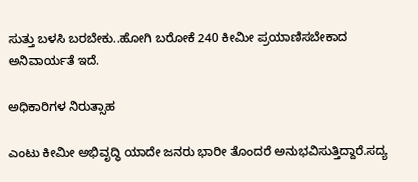ಸುತ್ತು ಬಳಸಿ ಬರಬೇಕು..ಹೋಗಿ ಬರೋಕೆ 240 ಕೀಮೀ ಪ್ರಯಾಣಿಸಬೇಕಾದ ಅನಿವಾರ್ಯತೆ ಇದೆ.

ಅಧಿಕಾರಿಗಳ ನಿರುತ್ಸಾಹ

ಎಂಟು ಕೀಮೀ ಅಭಿವೃದ್ಧಿ ಯಾದೇ ಜನರು ಭಾರೀ ತೊಂದರೆ ಅನುಭವಿಸುತ್ತಿದ್ದಾರೆ.ಸದ್ಯ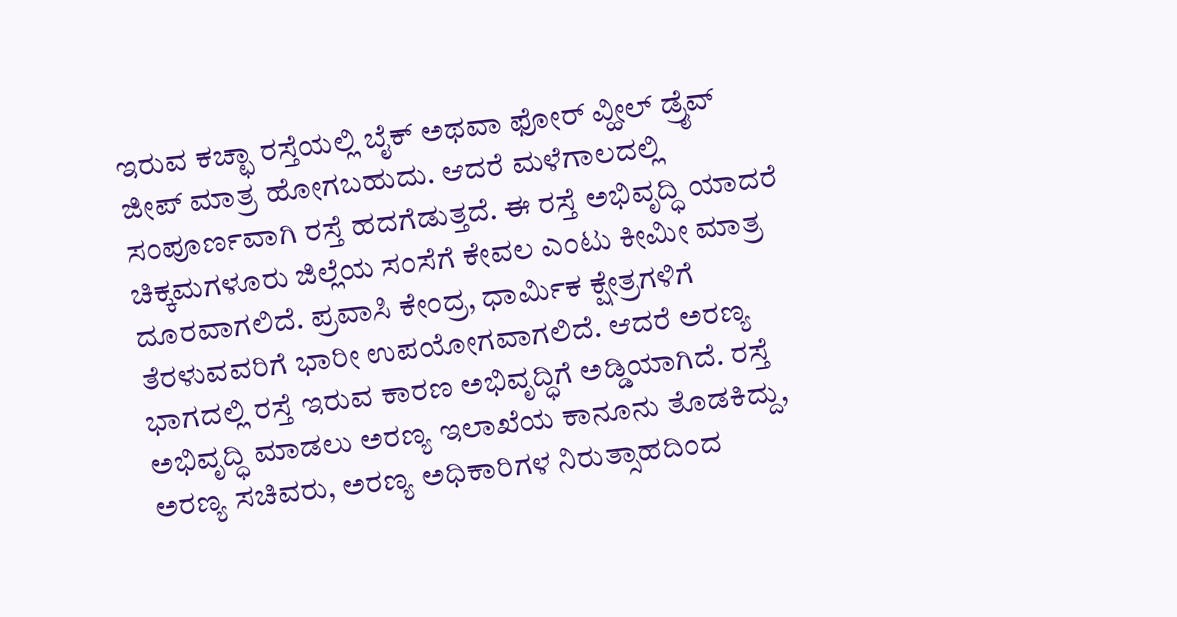ಇರುವ ಕಚ್ಛಾ ರಸ್ತೆಯಲ್ಲಿ ಬೈಕ್ ಅಥವಾ ಫೋರ್ ವ್ಹೀಲ್ ಡ್ರೈವ್ ಜೀಪ್ ಮಾತ್ರ ಹೋಗಬಹುದು. ಆದರೆ ಮಳೆಗಾಲದಲ್ಲಿ ಸಂಪೂರ್ಣವಾಗಿ ರಸ್ತೆ ಹದಗೆಡುತ್ತದೆ. ಈ ರಸ್ತೆ ಅಭಿವೃದ್ಧಿ ಯಾದರೆ ಚಿಕ್ಕಮಗಳೂರು ಜಿಲ್ಲೆಯ ಸಂಸೆಗೆ ಕೇವಲ ಎಂಟು ಕೀಮೀ ಮಾತ್ರ ದೂರವಾಗಲಿದೆ. ಪ್ರವಾಸಿ ಕೇಂದ್ರ, ಧಾರ್ಮಿಕ ಕ್ಷೇತ್ರಗಳಿಗೆ ತೆರಳುವವರಿಗೆ ಭಾರೀ ಉಪಯೋಗವಾಗಲಿದೆ. ಆದರೆ ಅರಣ್ಯ ಭಾಗದಲ್ಲಿ ರಸ್ತೆ ಇರುವ ಕಾರಣ ಅಭಿವೃದ್ಧಿಗೆ ಅಡ್ಡಿಯಾಗಿದೆ. ರಸ್ತೆ ಅಭಿವೃದ್ಧಿ ಮಾಡಲು ಅರಣ್ಯ ಇಲಾಖೆಯ ಕಾನೂನು ತೊಡಕಿದ್ದು, ಅರಣ್ಯ ಸಚಿವರು, ಅರಣ್ಯ ಅಧಿಕಾರಿಗಳ ನಿರುತ್ಸಾಹದಿಂದ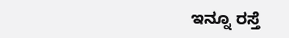ಇನ್ನೂ ರಸ್ತೆ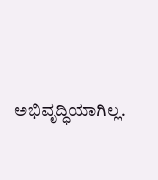ಅಭಿವೃದ್ಧಿಯಾಗಿಲ್ಲ.